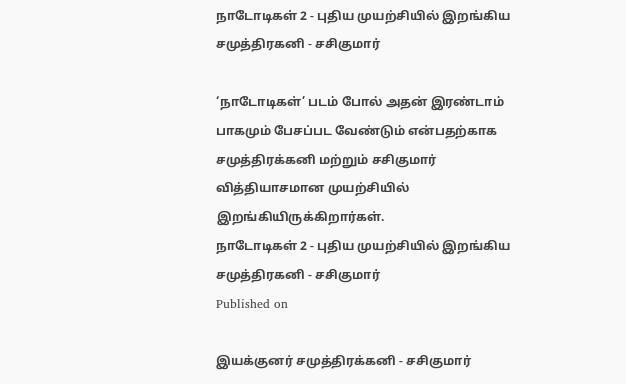நாடோடிகள் 2 - புதிய முயற்சியில் இறங்கிய சமுத்திரகனி - சசிகுமார்

‘நாடோடிகள்’ படம் போல் அதன் இரண்டாம் பாகமும் பேசப்பட வேண்டும் என்பதற்காக சமுத்திரக்கனி மற்றும் சசிகுமார் வித்தியாசமான முயற்சியில் இறங்கியிருக்கிறார்கள்.
நாடோடிகள் 2 - புதிய முயற்சியில் இறங்கிய சமுத்திரகனி - சசிகுமார்
Published on

இயக்குனர் சமுத்திரக்கனி - சசிகுமார்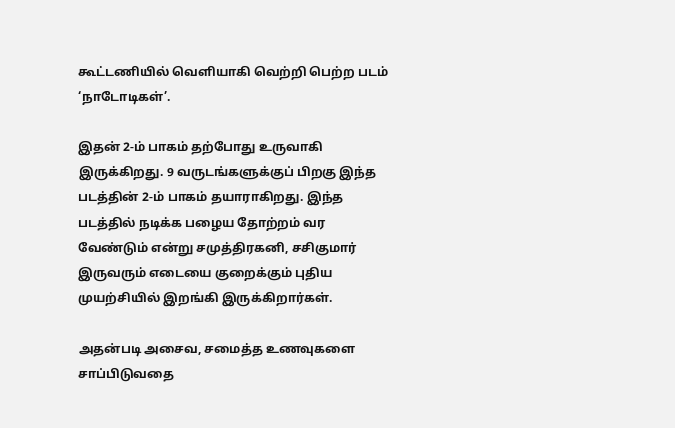கூட்டணியில் வெளியாகி வெற்றி பெற்ற படம் ‘நாடோடிகள்’.

இதன் 2-ம் பாகம் தற்போது உருவாகி இருக்கிறது. 9 வருடங்களுக்குப் பிறகு இந்த படத்தின் 2-ம் பாகம் தயாராகிறது. இந்த படத்தில் நடிக்க பழைய தோற்றம் வர வேண்டும் என்று சமுத்திரகனி, சசிகுமார் இருவரும் எடையை குறைக்கும் புதிய முயற்சியில் இறங்கி இருக்கிறார்கள்.

அதன்படி அசைவ, சமைத்த உணவுகளை சாப்பிடுவதை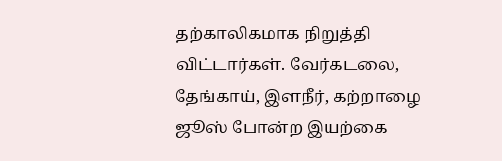தற்காலிகமாக நிறுத்தி விட்டார்கள். வேர்கடலை, தேங்காய், இளநீர், கற்றாழை ஜூஸ் போன்ற இயற்கை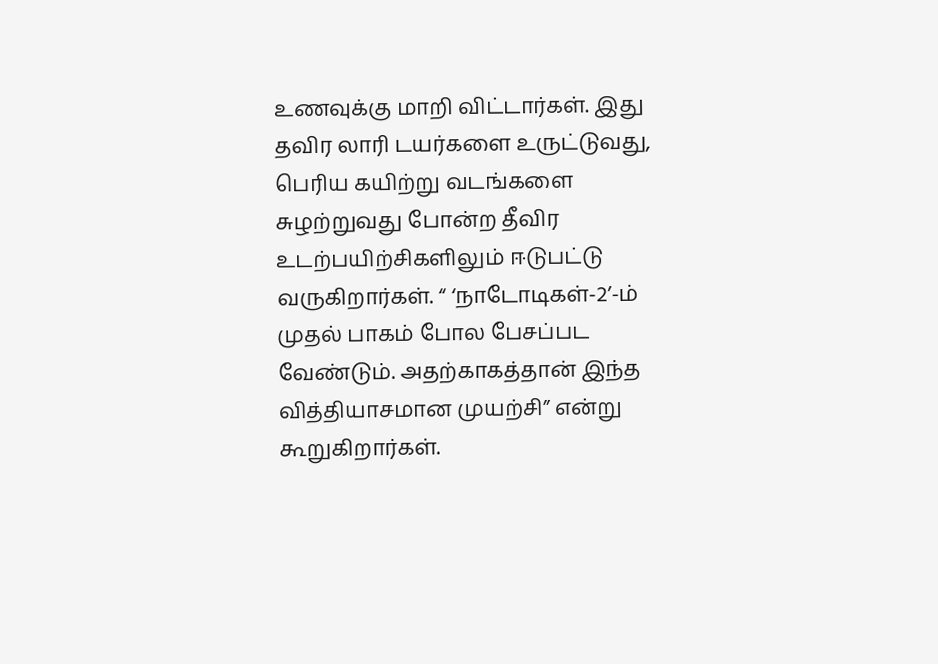உணவுக்கு மாறி விட்டார்கள். இது தவிர லாரி டயர்களை உருட்டுவது, பெரிய கயிற்று வடங்களை சுழற்றுவது போன்ற தீவிர உடற்பயிற்சிகளிலும் ஈடுபட்டு வருகிறார்கள். “ ‘நாடோடிகள்-2’-ம் முதல் பாகம் போல பேசப்பட வேண்டும். அதற்காகத்தான் இந்த வித்தியாசமான முயற்சி” என்று கூறுகிறார்கள்.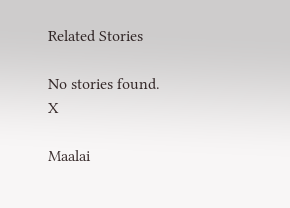Related Stories

No stories found.
X

Maalai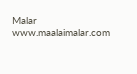Malar
www.maalaimalar.com